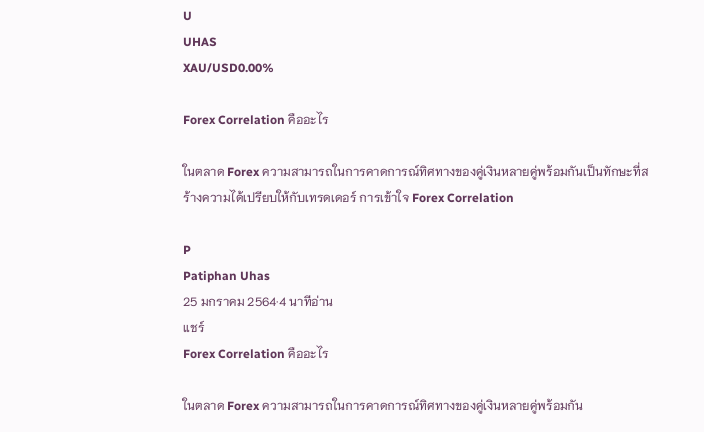U
UHAS
XAU/USD0.00%

Forex Correlation คืออะไร

ในตลาด Forex ความสามารถในการคาดการณ์ทิศทางของคู่เงินหลายคู่พร้อมกันเป็นทักษะที่สร้างความได้เปรียบให้กับเทรดเดอร์ การเข้าใจ Forex Correlation

P
Patiphan Uhas
25 มกราคม 2564·4 นาทีอ่าน
แชร์
Forex Correlation คืออะไร

ในตลาด Forex ความสามารถในการคาดการณ์ทิศทางของคู่เงินหลายคู่พร้อมกัน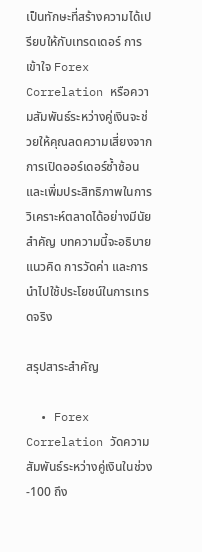เป็นทักษะที่สร้างความได้เปรียบให้กับเทรดเดอร์ การเข้าใจ Forex Correlation หรือความสัมพันธ์ระหว่างคู่เงินจะช่วยให้คุณลดความเสี่ยงจากการเปิดออร์เดอร์ซ้ำซ้อน และเพิ่มประสิทธิภาพในการวิเคราะห์ตลาดได้อย่างมีนัยสำคัญ บทความนี้จะอธิบายแนวคิด การวัดค่า และการนำไปใช้ประโยชน์ในการเทรดจริง

สรุปสาระสำคัญ

  • Forex Correlation วัดความสัมพันธ์ระหว่างคู่เงินในช่วง -100 ถึง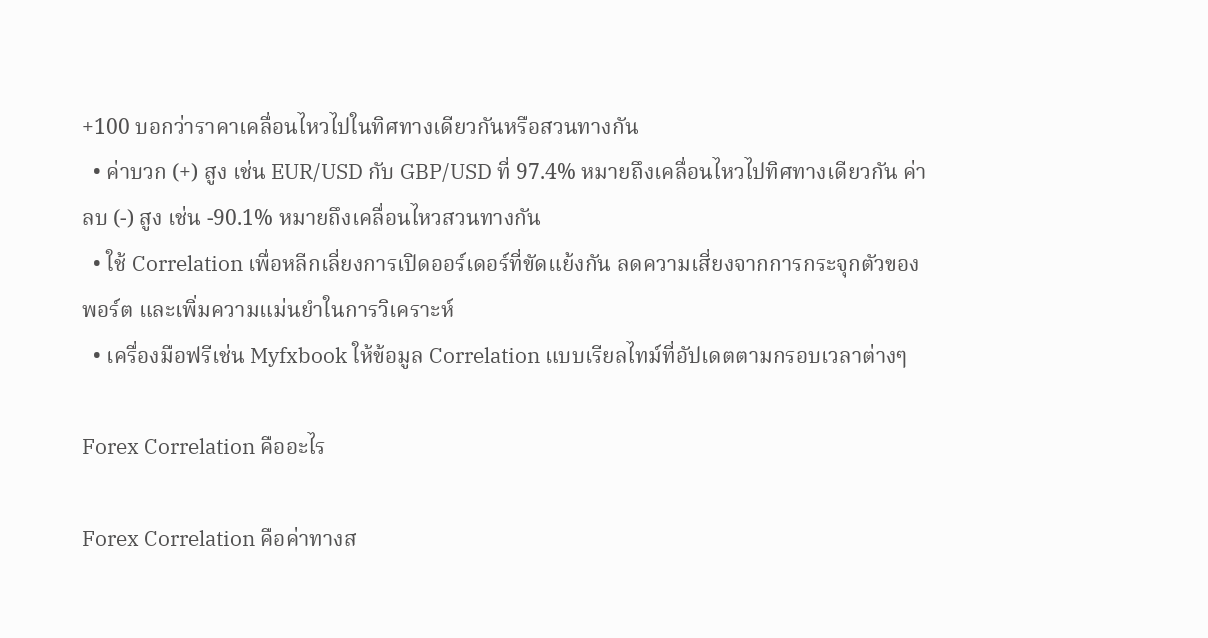+100 บอกว่าราคาเคลื่อนไหวไปในทิศทางเดียวกันหรือสวนทางกัน
  • ค่าบวก (+) สูง เช่น EUR/USD กับ GBP/USD ที่ 97.4% หมายถึงเคลื่อนไหวไปทิศทางเดียวกัน ค่าลบ (-) สูง เช่น -90.1% หมายถึงเคลื่อนไหวสวนทางกัน
  • ใช้ Correlation เพื่อหลีกเลี่ยงการเปิดออร์เดอร์ที่ขัดแย้งกัน ลดความเสี่ยงจากการกระจุกตัวของพอร์ต และเพิ่มความแม่นยำในการวิเคราะห์
  • เครื่องมือฟรีเช่น Myfxbook ให้ข้อมูล Correlation แบบเรียลไทม์ที่อัปเดตตามกรอบเวลาต่างๆ

Forex Correlation คืออะไร

Forex Correlation คือค่าทางส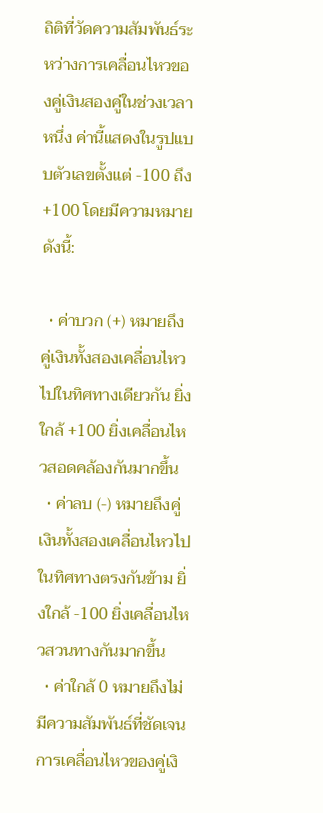ถิติที่วัดความสัมพันธ์ระหว่างการเคลื่อนไหวของคู่เงินสองคู่ในช่วงเวลาหนึ่ง ค่านี้แสดงในรูปแบบตัวเลขตั้งแต่ -100 ถึง +100 โดยมีความหมายดังนี้:

  • ค่าบวก (+) หมายถึงคู่เงินทั้งสองเคลื่อนไหวไปในทิศทางเดียวกัน ยิ่งใกล้ +100 ยิ่งเคลื่อนไหวสอดคล้องกันมากขึ้น
  • ค่าลบ (-) หมายถึงคู่เงินทั้งสองเคลื่อนไหวไปในทิศทางตรงกันข้าม ยิ่งใกล้ -100 ยิ่งเคลื่อนไหวสวนทางกันมากขึ้น
  • ค่าใกล้ 0 หมายถึงไม่มีความสัมพันธ์ที่ชัดเจน การเคลื่อนไหวของคู่เงิ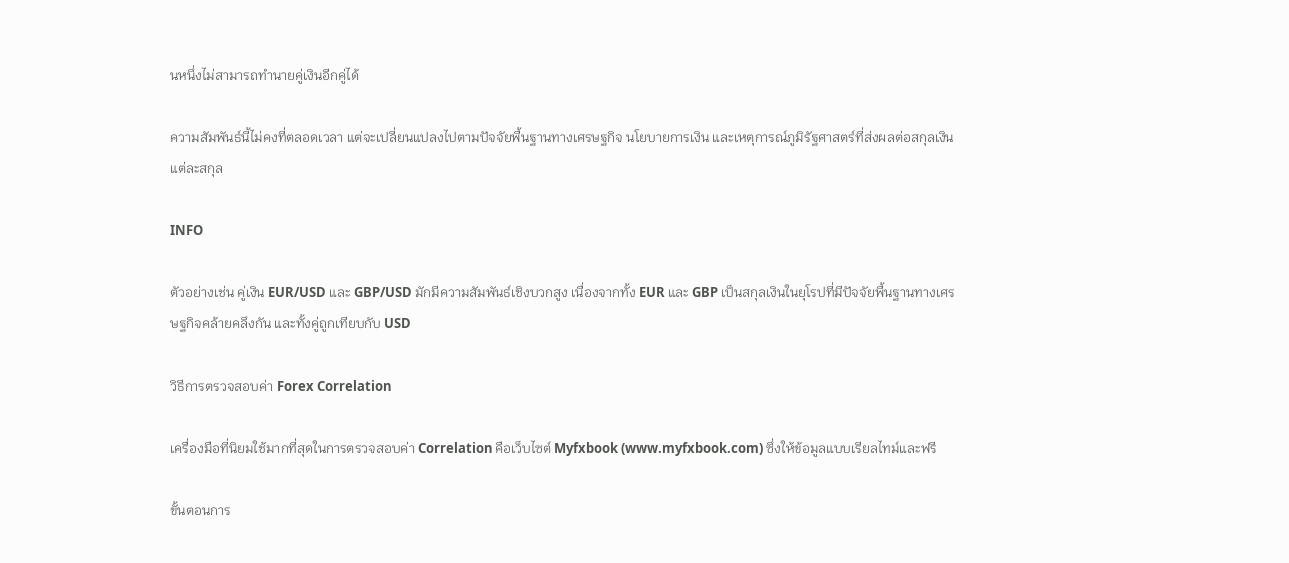นหนึ่งไม่สามารถทำนายคู่เงินอีกคู่ได้

ความสัมพันธ์นี้ไม่คงที่ตลอดเวลา แต่จะเปลี่ยนแปลงไปตามปัจจัยพื้นฐานทางเศรษฐกิจ นโยบายการเงิน และเหตุการณ์ภูมิรัฐศาสตร์ที่ส่งผลต่อสกุลเงินแต่ละสกุล

INFO

ตัวอย่างเช่น คู่เงิน EUR/USD และ GBP/USD มักมีความสัมพันธ์เชิงบวกสูง เนื่องจากทั้ง EUR และ GBP เป็นสกุลเงินในยุโรปที่มีปัจจัยพื้นฐานทางเศรษฐกิจคล้ายคลึงกัน และทั้งคู่ถูกเทียบกับ USD

วิธีการตรวจสอบค่า Forex Correlation

เครื่องมือที่นิยมใช้มากที่สุดในการตรวจสอบค่า Correlation คือเว็บไซต์ Myfxbook (www.myfxbook.com) ซึ่งให้ข้อมูลแบบเรียลไทม์และฟรี

ขั้นตอนการ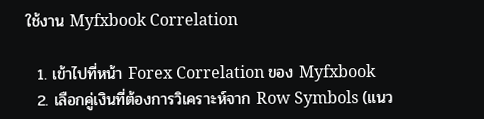ใช้งาน Myfxbook Correlation

  1. เข้าไปที่หน้า Forex Correlation ของ Myfxbook
  2. เลือกคู่เงินที่ต้องการวิเคราะห์จาก Row Symbols (แนว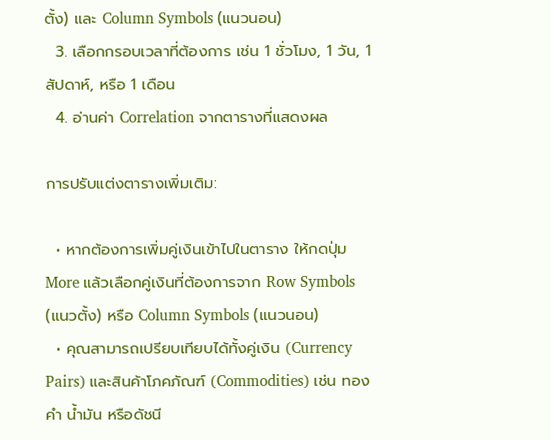ตั้ง) และ Column Symbols (แนวนอน)
  3. เลือกกรอบเวลาที่ต้องการ เช่น 1 ชั่วโมง, 1 วัน, 1 สัปดาห์, หรือ 1 เดือน
  4. อ่านค่า Correlation จากตารางที่แสดงผล

การปรับแต่งตารางเพิ่มเติม:

  • หากต้องการเพิ่มคู่เงินเข้าไปในตาราง ให้กดปุ่ม More แล้วเลือกคู่เงินที่ต้องการจาก Row Symbols (แนวตั้ง) หรือ Column Symbols (แนวนอน)
  • คุณสามารถเปรียบเทียบได้ทั้งคู่เงิน (Currency Pairs) และสินค้าโภคภัณฑ์ (Commodities) เช่น ทองคำ น้ำมัน หรือดัชนี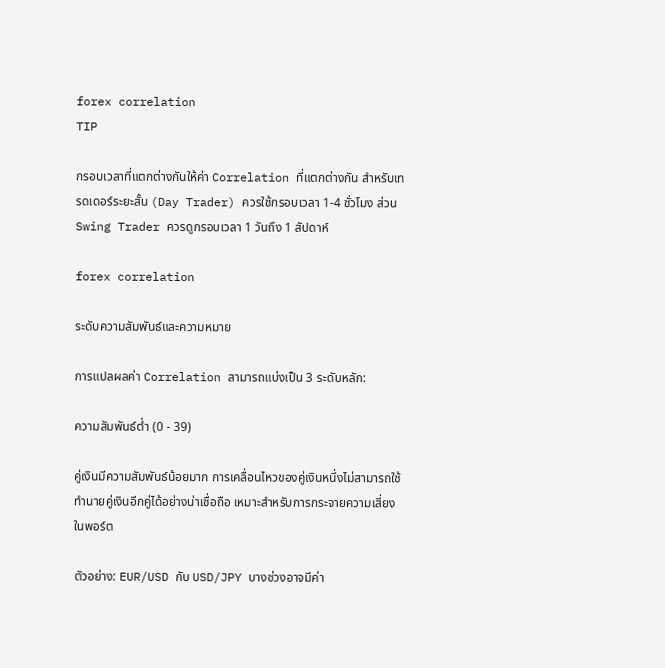forex correlation
TIP

กรอบเวลาที่แตกต่างกันให้ค่า Correlation ที่แตกต่างกัน สำหรับเทรดเดอร์ระยะสั้น (Day Trader) ควรใช้กรอบเวลา 1-4 ชั่วโมง ส่วน Swing Trader ควรดูกรอบเวลา 1 วันถึง 1 สัปดาห์

forex correlation

ระดับความสัมพันธ์และความหมาย

การแปลผลค่า Correlation สามารถแบ่งเป็น 3 ระดับหลัก:

ความสัมพันธ์ต่ำ (0 - 39)

คู่เงินมีความสัมพันธ์น้อยมาก การเคลื่อนไหวของคู่เงินหนึ่งไม่สามารถใช้ทำนายคู่เงินอีกคู่ได้อย่างน่าเชื่อถือ เหมาะสำหรับการกระจายความเสี่ยงในพอร์ต

ตัวอย่าง: EUR/USD กับ USD/JPY บางช่วงอาจมีค่า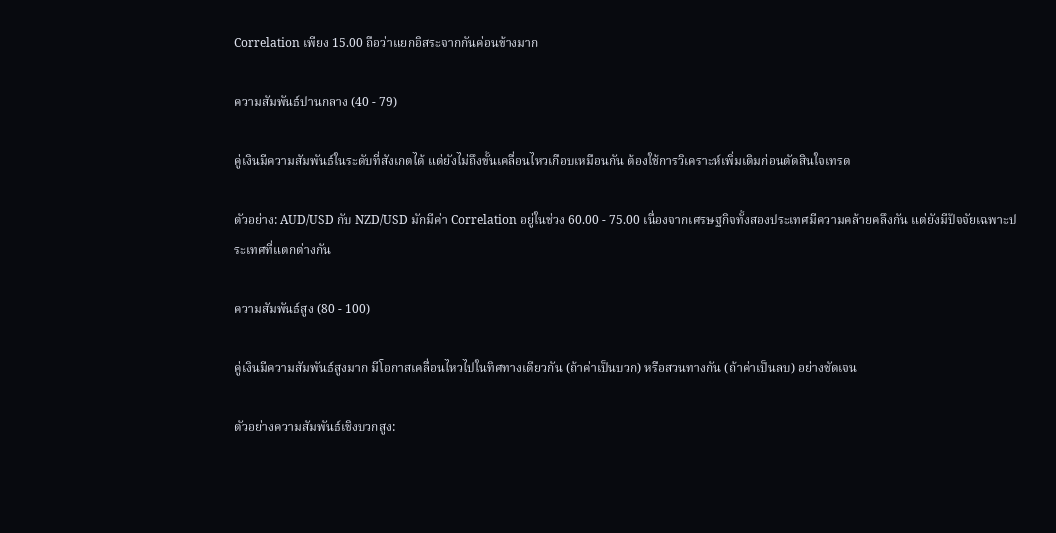Correlation เพียง 15.00 ถือว่าแยกอิสระจากกันค่อนข้างมาก

ความสัมพันธ์ปานกลาง (40 - 79)

คู่เงินมีความสัมพันธ์ในระดับที่สังเกตได้ แต่ยังไม่ถึงขั้นเคลื่อนไหวเกือบเหมือนกัน ต้องใช้การวิเคราะห์เพิ่มเติมก่อนตัดสินใจเทรด

ตัวอย่าง: AUD/USD กับ NZD/USD มักมีค่า Correlation อยู่ในช่วง 60.00 - 75.00 เนื่องจากเศรษฐกิจทั้งสองประเทศมีความคล้ายคลึงกัน แต่ยังมีปัจจัยเฉพาะประเทศที่แตกต่างกัน

ความสัมพันธ์สูง (80 - 100)

คู่เงินมีความสัมพันธ์สูงมาก มีโอกาสเคลื่อนไหวไปในทิศทางเดียวกัน (ถ้าค่าเป็นบวก) หรือสวนทางกัน (ถ้าค่าเป็นลบ) อย่างชัดเจน

ตัวอย่างความสัมพันธ์เชิงบวกสูง: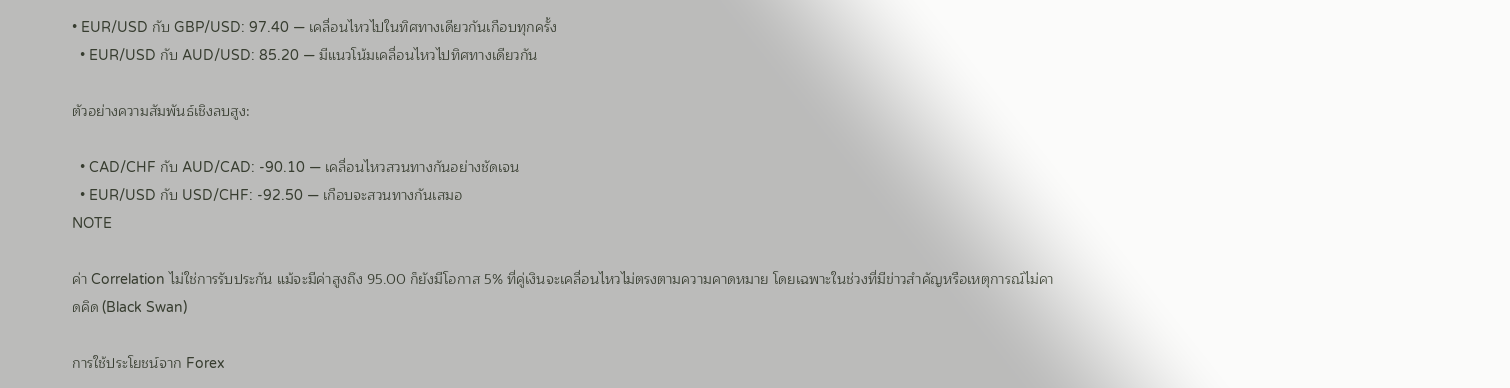• EUR/USD กับ GBP/USD: 97.40 — เคลื่อนไหวไปในทิศทางเดียวกันเกือบทุกครั้ง
  • EUR/USD กับ AUD/USD: 85.20 — มีแนวโน้มเคลื่อนไหวไปทิศทางเดียวกัน

ตัวอย่างความสัมพันธ์เชิงลบสูง:

  • CAD/CHF กับ AUD/CAD: -90.10 — เคลื่อนไหวสวนทางกันอย่างชัดเจน
  • EUR/USD กับ USD/CHF: -92.50 — เกือบจะสวนทางกันเสมอ
NOTE

ค่า Correlation ไม่ใช่การรับประกัน แม้จะมีค่าสูงถึง 95.00 ก็ยังมีโอกาส 5% ที่คู่เงินจะเคลื่อนไหวไม่ตรงตามความคาดหมาย โดยเฉพาะในช่วงที่มีข่าวสำคัญหรือเหตุการณ์ไม่คาดคิด (Black Swan)

การใช้ประโยชน์จาก Forex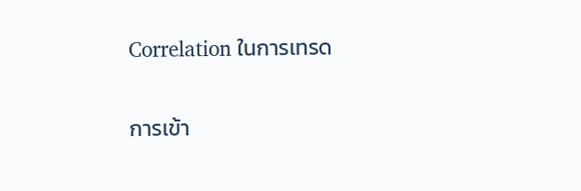Correlation ในการเทรด

การเข้า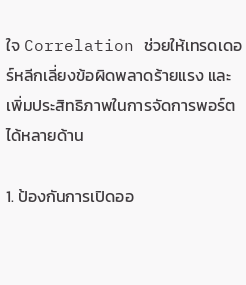ใจ Correlation ช่วยให้เทรดเดอร์หลีกเลี่ยงข้อผิดพลาดร้ายแรง และเพิ่มประสิทธิภาพในการจัดการพอร์ตได้หลายด้าน

1. ป้องกันการเปิดออ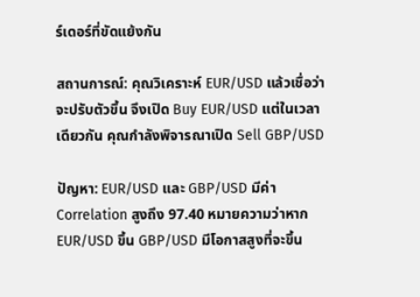ร์เดอร์ที่ขัดแย้งกัน

สถานการณ์: คุณวิเคราะห์ EUR/USD แล้วเชื่อว่าจะปรับตัวขึ้น จึงเปิด Buy EUR/USD แต่ในเวลาเดียวกัน คุณกำลังพิจารณาเปิด Sell GBP/USD

ปัญหา: EUR/USD และ GBP/USD มีค่า Correlation สูงถึง 97.40 หมายความว่าหาก EUR/USD ขึ้น GBP/USD มีโอกาสสูงที่จะขึ้น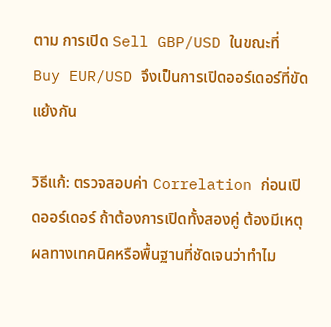ตาม การเปิด Sell GBP/USD ในขณะที่ Buy EUR/USD จึงเป็นการเปิดออร์เดอร์ที่ขัดแย้งกัน

วิธีแก้: ตรวจสอบค่า Correlation ก่อนเปิดออร์เดอร์ ถ้าต้องการเปิดทั้งสองคู่ ต้องมีเหตุผลทางเทคนิคหรือพื้นฐานที่ชัดเจนว่าทำไม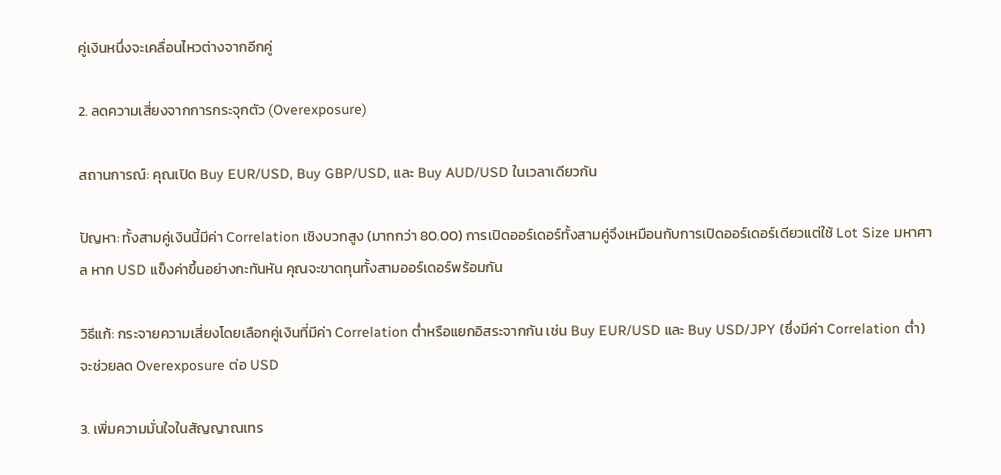คู่เงินหนึ่งจะเคลื่อนไหวต่างจากอีกคู่

2. ลดความเสี่ยงจากการกระจุกตัว (Overexposure)

สถานการณ์: คุณเปิด Buy EUR/USD, Buy GBP/USD, และ Buy AUD/USD ในเวลาเดียวกัน

ปัญหา: ทั้งสามคู่เงินนี้มีค่า Correlation เชิงบวกสูง (มากกว่า 80.00) การเปิดออร์เดอร์ทั้งสามคู่จึงเหมือนกับการเปิดออร์เดอร์เดียวแต่ใช้ Lot Size มหาศาล หาก USD แข็งค่าขึ้นอย่างกะทันหัน คุณจะขาดทุนทั้งสามออร์เดอร์พร้อมกัน

วิธีแก้: กระจายความเสี่ยงโดยเลือกคู่เงินที่มีค่า Correlation ต่ำหรือแยกอิสระจากกัน เช่น Buy EUR/USD และ Buy USD/JPY (ซึ่งมีค่า Correlation ต่ำ) จะช่วยลด Overexposure ต่อ USD

3. เพิ่มความมั่นใจในสัญญาณเทร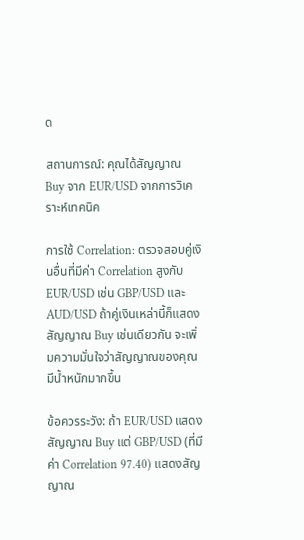ด

สถานการณ์: คุณได้สัญญาณ Buy จาก EUR/USD จากการวิเคราะห์เทคนิค

การใช้ Correlation: ตรวจสอบคู่เงินอื่นที่มีค่า Correlation สูงกับ EUR/USD เช่น GBP/USD และ AUD/USD ถ้าคู่เงินเหล่านี้ก็แสดงสัญญาณ Buy เช่นเดียวกัน จะเพิ่มความมั่นใจว่าสัญญาณของคุณมีน้ำหนักมากขึ้น

ข้อควรระวัง: ถ้า EUR/USD แสดงสัญญาณ Buy แต่ GBP/USD (ที่มีค่า Correlation 97.40) แสดงสัญญาณ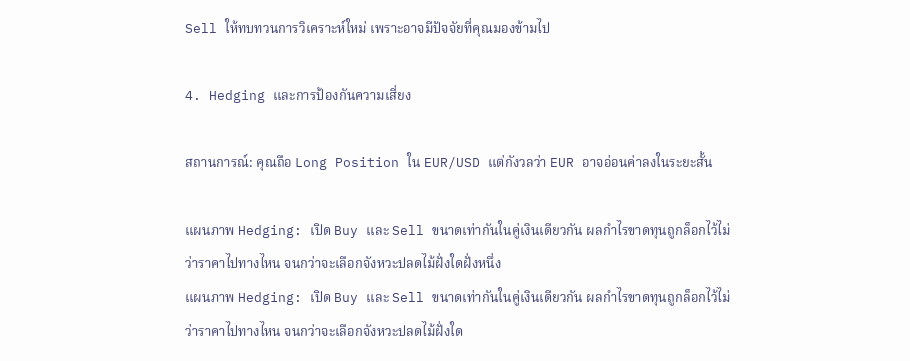Sell ให้ทบทวนการวิเคราะห์ใหม่ เพราะอาจมีปัจจัยที่คุณมองข้ามไป

4. Hedging และการป้องกันความเสี่ยง

สถานการณ์: คุณถือ Long Position ใน EUR/USD แต่กังวลว่า EUR อาจอ่อนค่าลงในระยะสั้น

แผนภาพ Hedging: เปิด Buy และ Sell ขนาดเท่ากันในคู่เงินเดียวกัน ผลกำไรขาดทุนถูกล็อกไว้ไม่ว่าราคาไปทางไหน จนกว่าจะเลือกจังหวะปลดไม้ฝั่งใดฝั่งหนึ่ง
แผนภาพ Hedging: เปิด Buy และ Sell ขนาดเท่ากันในคู่เงินเดียวกัน ผลกำไรขาดทุนถูกล็อกไว้ไม่ว่าราคาไปทางไหน จนกว่าจะเลือกจังหวะปลดไม้ฝั่งใด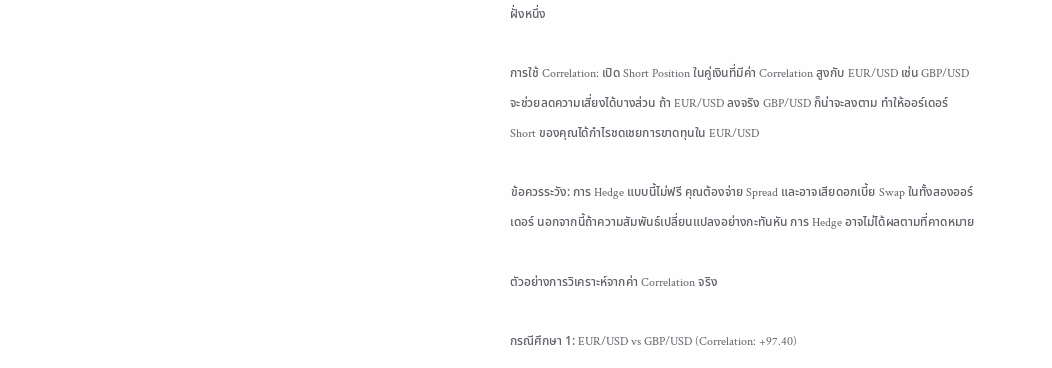ฝั่งหนึ่ง

การใช้ Correlation: เปิด Short Position ในคู่เงินที่มีค่า Correlation สูงกับ EUR/USD เช่น GBP/USD จะช่วยลดความเสี่ยงได้บางส่วน ถ้า EUR/USD ลงจริง GBP/USD ก็น่าจะลงตาม ทำให้ออร์เดอร์ Short ของคุณได้กำไรชดเชยการขาดทุนใน EUR/USD

ข้อควรระวัง: การ Hedge แบบนี้ไม่ฟรี คุณต้องจ่าย Spread และอาจเสียดอกเบี้ย Swap ในทั้งสองออร์เดอร์ นอกจากนี้ถ้าความสัมพันธ์เปลี่ยนแปลงอย่างกะทันหัน การ Hedge อาจไม่ได้ผลตามที่คาดหมาย

ตัวอย่างการวิเคราะห์จากค่า Correlation จริง

กรณีศึกษา 1: EUR/USD vs GBP/USD (Correlation: +97.40)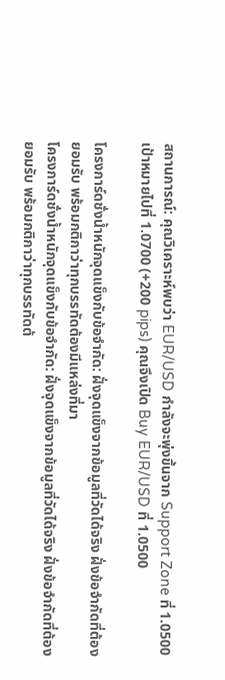สถานการณ์: คุณวิเคราะห์พบว่า EUR/USD กำลังจะพุ่งขึ้นจาก Support Zone ที่ 1.0500 เป้าหมายไปที่ 1.0700 (+200 pips) คุณจึงเปิด Buy EUR/USD ที่ 1.0500

โครงการ์ดชั่งน้ำหนักจุดแข็งกับข้อจำกัด: ฝั่งจุดแข็งจากข้อมูลที่วัดได้จริง ฝั่งข้อจำกัดที่ต้องยอมรับ พร้อมกติกาว่าทุกบรรทัดต้องมีแหล่งที่มา
โครงการ์ดชั่งน้ำหนักจุดแข็งกับข้อจำกัด: ฝั่งจุดแข็งจากข้อมูลที่วัดได้จริง ฝั่งข้อจำกัดที่ต้องยอมรับ พร้อมกติกาว่าทุกบรรทัดต้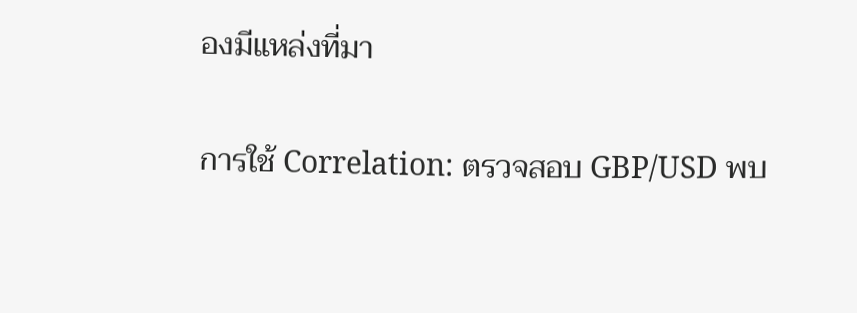องมีแหล่งที่มา

การใช้ Correlation: ตรวจสอบ GBP/USD พบ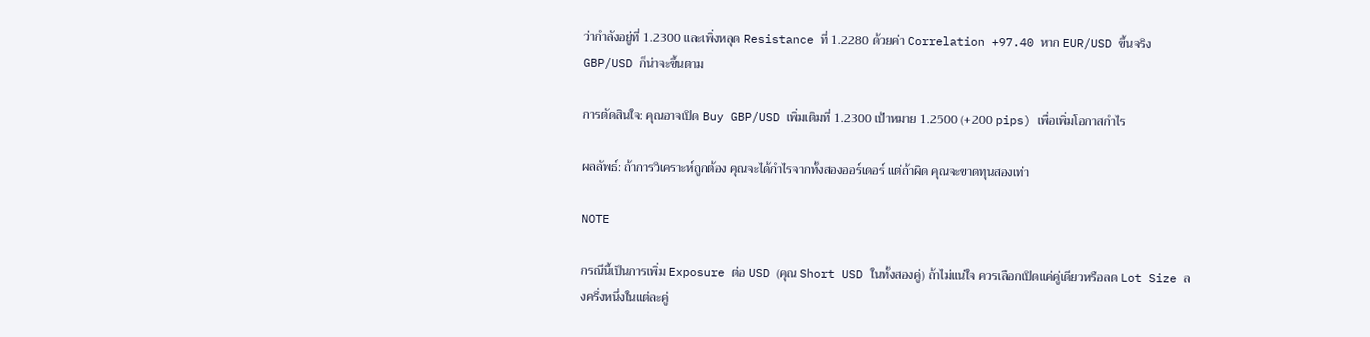ว่ากำลังอยู่ที่ 1.2300 และเพิ่งหลุด Resistance ที่ 1.2280 ด้วยค่า Correlation +97.40 หาก EUR/USD ขึ้นจริง GBP/USD ก็น่าจะขึ้นตาม

การตัดสินใจ: คุณอาจเปิด Buy GBP/USD เพิ่มเติมที่ 1.2300 เป้าหมาย 1.2500 (+200 pips) เพื่อเพิ่มโอกาสกำไร

ผลลัพธ์: ถ้าการวิเคราะห์ถูกต้อง คุณจะได้กำไรจากทั้งสองออร์เดอร์ แต่ถ้าผิด คุณจะขาดทุนสองเท่า

NOTE

กรณีนี้เป็นการเพิ่ม Exposure ต่อ USD (คุณ Short USD ในทั้งสองคู่) ถ้าไม่แน่ใจ ควรเลือกเปิดแค่คู่เดียวหรือลด Lot Size ลงครึ่งหนึ่งในแต่ละคู่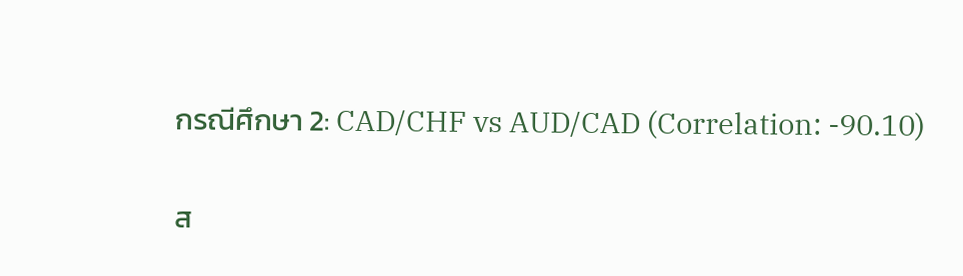กรณีศึกษา 2: CAD/CHF vs AUD/CAD (Correlation: -90.10)

ส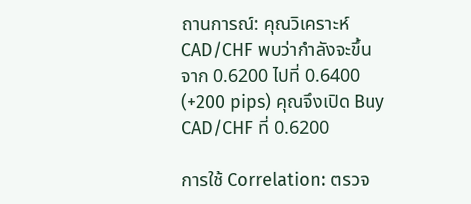ถานการณ์: คุณวิเคราะห์ CAD/CHF พบว่ากำลังจะขึ้นจาก 0.6200 ไปที่ 0.6400 (+200 pips) คุณจึงเปิด Buy CAD/CHF ที่ 0.6200

การใช้ Correlation: ตรวจ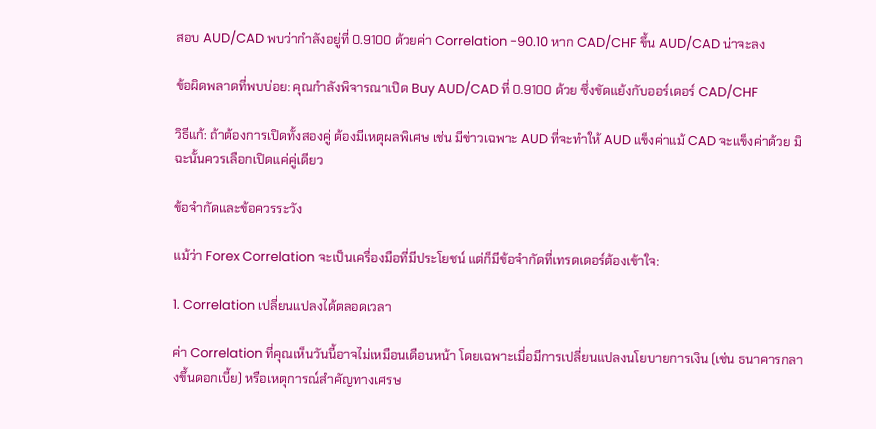สอบ AUD/CAD พบว่ากำลังอยู่ที่ 0.9100 ด้วยค่า Correlation -90.10 หาก CAD/CHF ขึ้น AUD/CAD น่าจะลง

ข้อผิดพลาดที่พบบ่อย: คุณกำลังพิจารณาเปิด Buy AUD/CAD ที่ 0.9100 ด้วย ซึ่งขัดแย้งกับออร์เดอร์ CAD/CHF

วิธีแก้: ถ้าต้องการเปิดทั้งสองคู่ ต้องมีเหตุผลพิเศษ เช่น มีข่าวเฉพาะ AUD ที่จะทำให้ AUD แข็งค่าแม้ CAD จะแข็งค่าด้วย มิฉะนั้นควรเลือกเปิดแค่คู่เดียว

ข้อจำกัดและข้อควรระวัง

แม้ว่า Forex Correlation จะเป็นเครื่องมือที่มีประโยชน์ แต่ก็มีข้อจำกัดที่เทรดเดอร์ต้องเข้าใจ:

1. Correlation เปลี่ยนแปลงได้ตลอดเวลา

ค่า Correlation ที่คุณเห็นวันนี้อาจไม่เหมือนเดือนหน้า โดยเฉพาะเมื่อมีการเปลี่ยนแปลงนโยบายการเงิน (เช่น ธนาคารกลางขึ้นดอกเบี้ย) หรือเหตุการณ์สำคัญทางเศรษ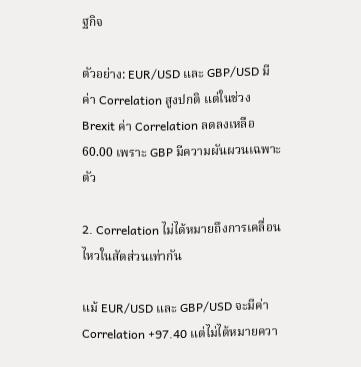ฐกิจ

ตัวอย่าง: EUR/USD และ GBP/USD มีค่า Correlation สูงปกติ แต่ในช่วง Brexit ค่า Correlation ลดลงเหลือ 60.00 เพราะ GBP มีความผันผวนเฉพาะตัว

2. Correlation ไม่ได้หมายถึงการเคลื่อนไหวในสัดส่วนเท่ากัน

แม้ EUR/USD และ GBP/USD จะมีค่า Correlation +97.40 แต่ไม่ได้หมายควา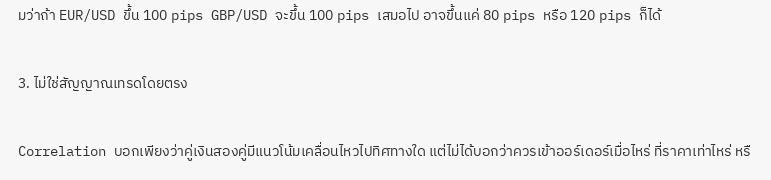มว่าถ้า EUR/USD ขึ้น 100 pips GBP/USD จะขึ้น 100 pips เสมอไป อาจขึ้นแค่ 80 pips หรือ 120 pips ก็ได้

3. ไม่ใช่สัญญาณเทรดโดยตรง

Correlation บอกเพียงว่าคู่เงินสองคู่มีแนวโน้มเคลื่อนไหวไปทิศทางใด แต่ไม่ได้บอกว่าควรเข้าออร์เดอร์เมื่อไหร่ ที่ราคาเท่าไหร่ หรื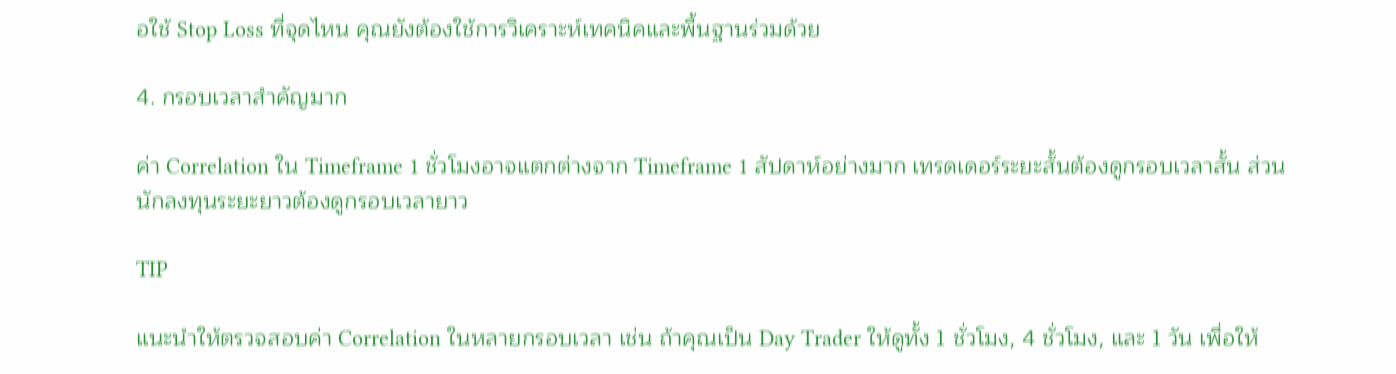อใช้ Stop Loss ที่จุดไหน คุณยังต้องใช้การวิเคราะห์เทคนิคและพื้นฐานร่วมด้วย

4. กรอบเวลาสำคัญมาก

ค่า Correlation ใน Timeframe 1 ชั่วโมงอาจแตกต่างจาก Timeframe 1 สัปดาห์อย่างมาก เทรดเดอร์ระยะสั้นต้องดูกรอบเวลาสั้น ส่วนนักลงทุนระยะยาวต้องดูกรอบเวลายาว

TIP

แนะนำให้ตรวจสอบค่า Correlation ในหลายกรอบเวลา เช่น ถ้าคุณเป็น Day Trader ให้ดูทั้ง 1 ชั่วโมง, 4 ชั่วโมง, และ 1 วัน เพื่อให้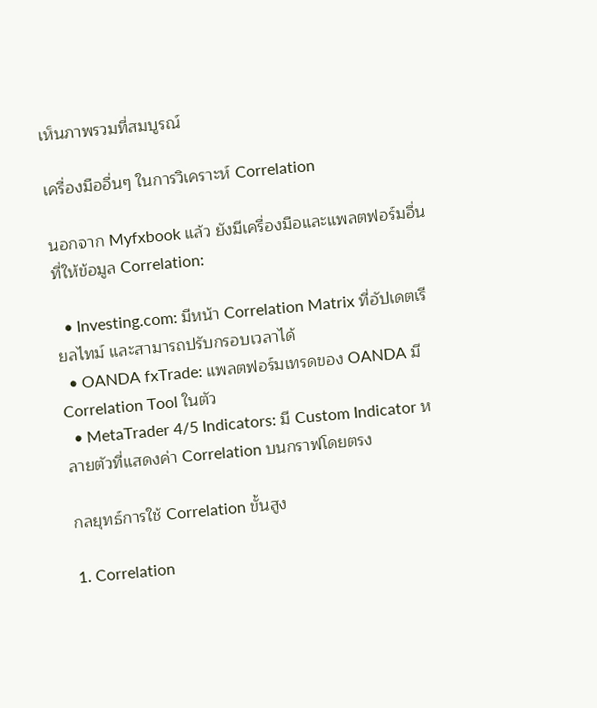เห็นภาพรวมที่สมบูรณ์

เครื่องมืออื่นๆ ในการวิเคราะห์ Correlation

นอกจาก Myfxbook แล้ว ยังมีเครื่องมือและแพลตฟอร์มอื่นที่ให้ข้อมูล Correlation:

  • Investing.com: มีหน้า Correlation Matrix ที่อัปเดตเรียลไทม์ และสามารถปรับกรอบเวลาได้
  • OANDA fxTrade: แพลตฟอร์มเทรดของ OANDA มี Correlation Tool ในตัว
  • MetaTrader 4/5 Indicators: มี Custom Indicator หลายตัวที่แสดงค่า Correlation บนกราฟโดยตรง

กลยุทธ์การใช้ Correlation ขั้นสูง

1. Correlation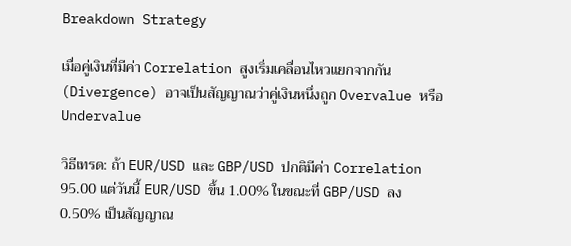Breakdown Strategy

เมื่อคู่เงินที่มีค่า Correlation สูงเริ่มเคลื่อนไหวแยกจากกัน (Divergence) อาจเป็นสัญญาณว่าคู่เงินหนึ่งถูก Overvalue หรือ Undervalue

วิธีเทรด: ถ้า EUR/USD และ GBP/USD ปกติมีค่า Correlation 95.00 แต่วันนี้ EUR/USD ขึ้น 1.00% ในขณะที่ GBP/USD ลง 0.50% เป็นสัญญาณ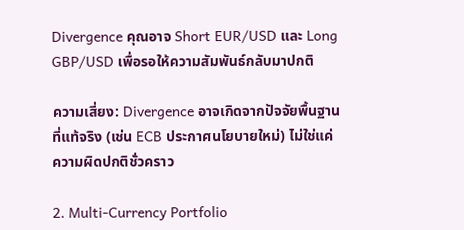Divergence คุณอาจ Short EUR/USD และ Long GBP/USD เพื่อรอให้ความสัมพันธ์กลับมาปกติ

ความเสี่ยง: Divergence อาจเกิดจากปัจจัยพื้นฐานที่แท้จริง (เช่น ECB ประกาศนโยบายใหม่) ไม่ใช่แค่ความผิดปกติชั่วคราว

2. Multi-Currency Portfolio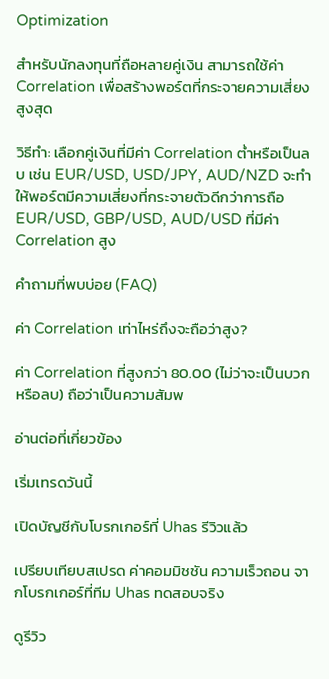Optimization

สำหรับนักลงทุนที่ถือหลายคู่เงิน สามารถใช้ค่า Correlation เพื่อสร้างพอร์ตที่กระจายความเสี่ยงสูงสุด

วิธีทำ: เลือกคู่เงินที่มีค่า Correlation ต่ำหรือเป็นลบ เช่น EUR/USD, USD/JPY, AUD/NZD จะทำให้พอร์ตมีความเสี่ยงที่กระจายตัวดีกว่าการถือ EUR/USD, GBP/USD, AUD/USD ที่มีค่า Correlation สูง

คำถามที่พบบ่อย (FAQ)

ค่า Correlation เท่าไหร่ถึงจะถือว่าสูง?

ค่า Correlation ที่สูงกว่า 80.00 (ไม่ว่าจะเป็นบวกหรือลบ) ถือว่าเป็นความสัมพ

อ่านต่อที่เกี่ยวข้อง

เริ่มเทรดวันนี้

เปิดบัญชีกับโบรกเกอร์ที่ Uhas รีวิวแล้ว

เปรียบเทียบสเปรด ค่าคอมมิชชัน ความเร็วถอน จากโบรกเกอร์ที่ทีม Uhas ทดสอบจริง

ดูรีวิว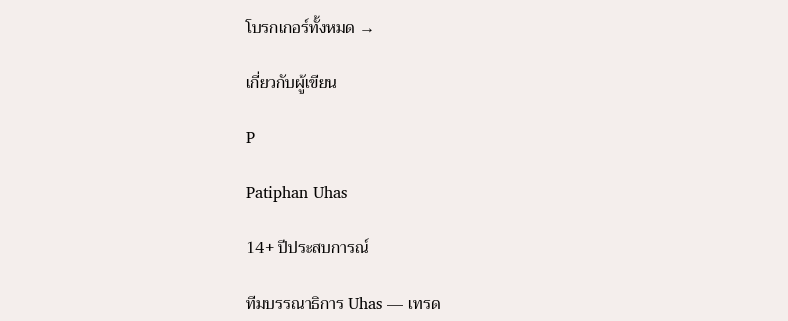โบรกเกอร์ทั้งหมด →

เกี่ยวกับผู้เขียน

P

Patiphan Uhas

14+ ปีประสบการณ์

ทีมบรรณาธิการ Uhas — เทรด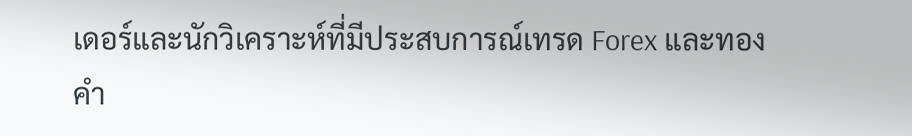เดอร์และนักวิเคราะห์ที่มีประสบการณ์เทรด Forex และทองคำ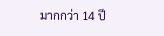มากกว่า 14 ปี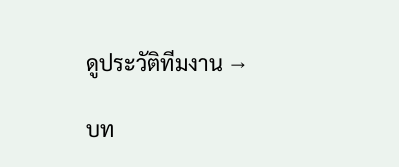ดูประวัติทีมงาน →

บท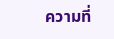ความที่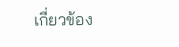เกี่ยวข้อง